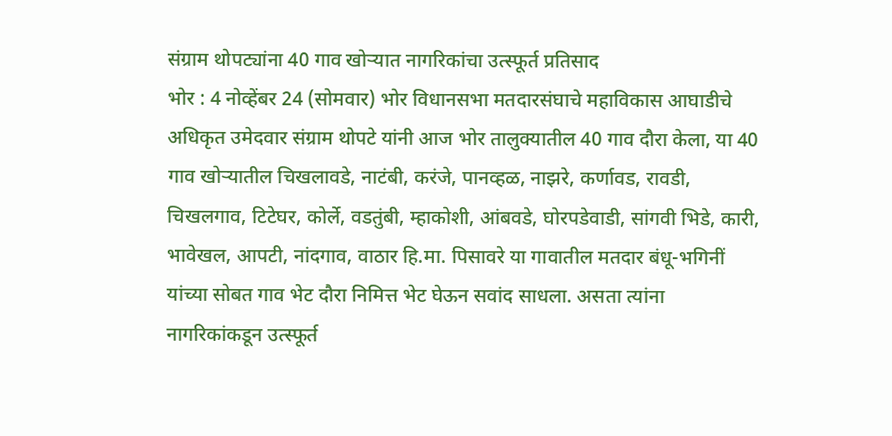संग्राम थोपट्यांना 40 गाव खोऱ्यात नागरिकांचा उत्स्फूर्त प्रतिसाद
भोर : 4 नोव्हेंबर 24 (सोमवार) भोर विधानसभा मतदारसंघाचे महाविकास आघाडीचे अधिकृत उमेदवार संग्राम थोपटे यांनी आज भोर तालुक्यातील 40 गाव दौरा केला, या 40 गाव खोऱ्यातील चिखलावडे, नाटंबी, करंजे, पानव्हळ, नाझरे, कर्णावड, रावडी, चिखलगाव, टिटेघर, कोर्ले, वडतुंबी, म्हाकोशी, आंबवडे, घोरपडेवाडी, सांगवी भिडे, कारी, भावेखल, आपटी, नांदगाव, वाठार हि.मा. पिसावरे या गावातील मतदार बंधू-भगिनीं यांच्या सोबत गाव भेट दौरा निमित्त भेट घेऊन सवांद साधला. असता त्यांना नागरिकांकडून उत्स्फूर्त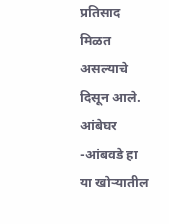प्रतिसाद मिळत असल्याचे दिसून आले.
आंबेघर -आंबवडे हा या खोऱ्यातील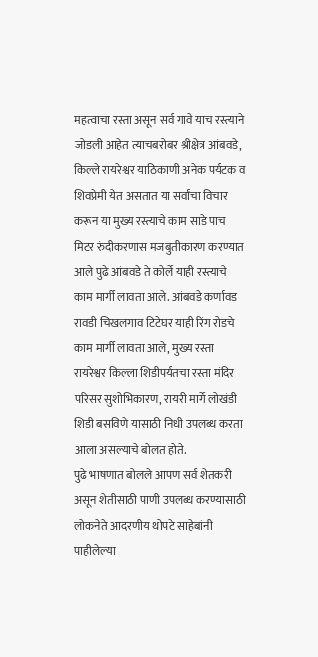महत्वाचा रस्ता असून सर्व गावे याच रस्त्याने जोडली आहेत त्याचबरोबर श्रीक्षेत्र आंबवडे, किल्ले रायरेश्वर याठिकाणी अनेक पर्यटक व शिवप्रेमी येत असतात या सर्वांचा विचार करून या मुख्य रस्त्याचे काम साडे पाच मिटर रुंदीकरणास मजबुतीकारण करण्यात आले पुढे आंबवडे ते कोर्ले याही रस्त्याचे काम मार्गी लावता आले. आंबवडे कर्णावड रावडी चिखलगाव टिटेघर याही रिंग रोडचे काम मार्गी लावता आले, मुख्य रस्ता रायरेश्वर किल्ला शिडीपर्यतचा रस्ता मंदिर परिसर सुशोभिकारण, रायरी मार्गे लोखंडी शिडी बसविणे यासाठी निधी उपलब्ध करता आला असल्याचे बोलत होते.
पुढे भाषणात बोलले आपण सर्व शेतकरी असून शेतीसाठी पाणी उपलब्ध करण्यासाठी लोकनेते आदरणीय थोपटे साहेबांनी पाहीलेल्या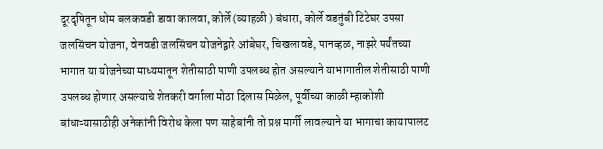दूरदृषितून धोम बलकवडी डावा कालवा, कोर्ले (व्याहळी ) बंधारा, कोर्ले वडतुंबी टिटेघर उपसा जलसिंचन योजना, वेनवडी जलसिंचन योजनेद्वारे आंबेघर, चिखलावडे, पानव्हळ, नाझरे पर्यंतच्या भागात या योजनेच्या माध्यमातून शेतीसाठी पाणी उपलब्ध होत असल्याने याभागातील शेतीसाठी पाणी उपलब्ध होणार असल्याचे शेतकरी वर्गाला मोठा दिलास मिळेल, पूर्वीच्या काळी म्हाकोशी बांधाऱ्यासाठीही अनेकांनी विरोध केला पण साहेबांनी तो प्रश्न मार्गी लावल्याने या भागाचा कायापालट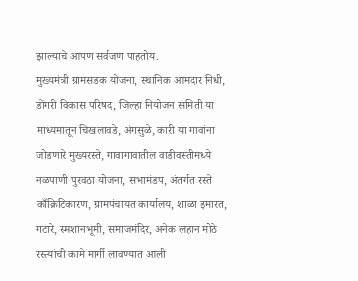झाल्याचे आपण सर्वजण पाहतोय.
मुख्यमंत्री ग्रामसडक योजना, स्थानिक आमदार निधी, डोंगरी विकास परिषद, जिल्हा नियोजन समिती या माध्यमातून चिखलावडे, अंगसुळे, कारी या गावांना जोडणारे मुख्यरस्ते, गावागावातील वाडीवस्तीमध्ये नळपाणी पुरवठा योजना, सभामंडप, अंतर्गत रस्ते काँक्रिटिकारण, ग्रामपंचायत कार्यालय, शाळा इमारत, गटारे, स्मशानभूमी, समाजमंदिर, अनेक लहान मोठे रस्त्यांची कामे मार्गी लावण्यात आली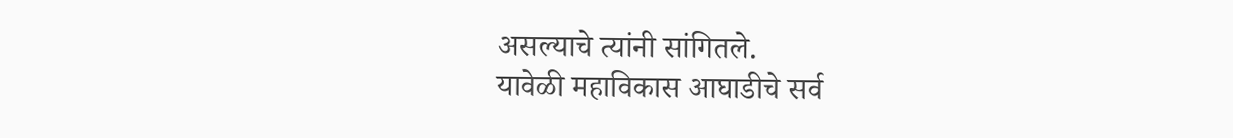असल्याचे त्यांनी सांगितले.
यावेळी महाविकास आघाडीचे सर्व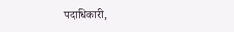पदाधिकारी,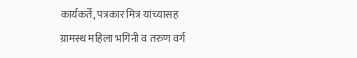कार्यकर्ते, पत्रकार मित्र यांच्यासह ग्रामस्थ महिला भगिनी व तरुण वर्ग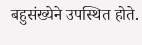बहुसंख्येने उपस्थित होते.